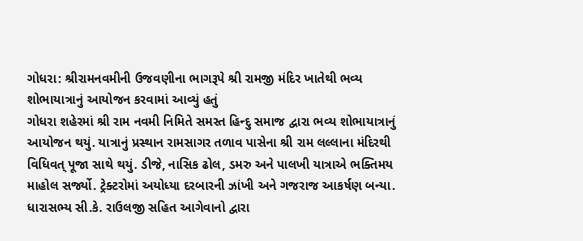ગોધરા: શ્રીરામનવમીની ઉજવણીના ભાગરૂપે શ્રી રામજી મંદિર ખાતેથી ભવ્ય શોભાયાત્રાનું આયોજન કરવામાં આવ્યું હતું
ગોધરા શહેરમાં શ્રી રામ નવમી નિમિતે સમસ્ત હિન્દુ સમાજ દ્વારા ભવ્ય શોભાયાત્રાનું આયોજન થયું. યાત્રાનું પ્રસ્થાન રામસાગર તળાવ પાસેના શ્રી રામ લલ્લાના મંદિરથી વિધિવત્ પૂજા સાથે થયું. ડીજે, નાસિક ઢોલ, ડમરુ અને પાલખી યાત્રાએ ભક્તિમય માહોલ સર્જ્યો. ટ્રેક્ટરોમાં અયોધ્યા દરબારની ઝાંખી અને ગજરાજ આકર્ષણ બન્યા. ધારાસભ્ય સી.કે. રાઉલજી સહિત આગેવાનો દ્વારા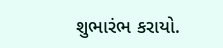શુભારંભ કરાયો.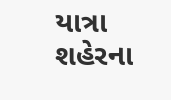યાત્રા શહેરના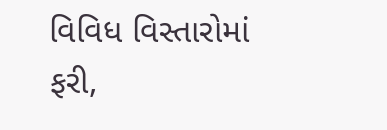વિવિધ વિસ્તારોમાં ફરી,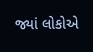જ્યાં લોકોએ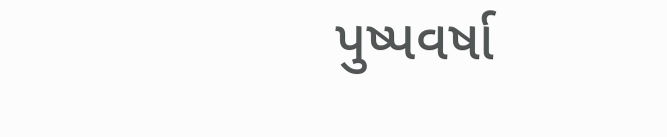પુષ્પવર્ષા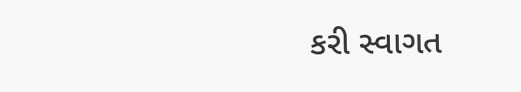કરી સ્વાગત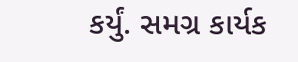કર્યું. સમગ્ર કાર્યક